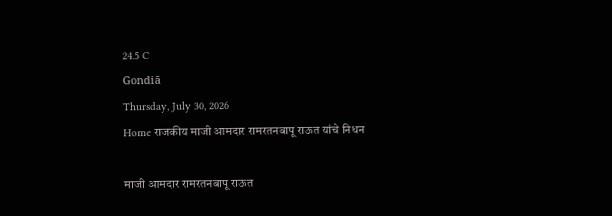24.5 C
Gondiā
Thursday, July 30, 2026
Home राजकीय माजी आमदार रामरतनबापू राऊत यांचे निधन

माजी आमदार रामरतनबापू राऊत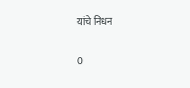यांचे निधन

0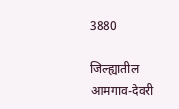3880

जिल्ह्यातील आमगाव-देवरी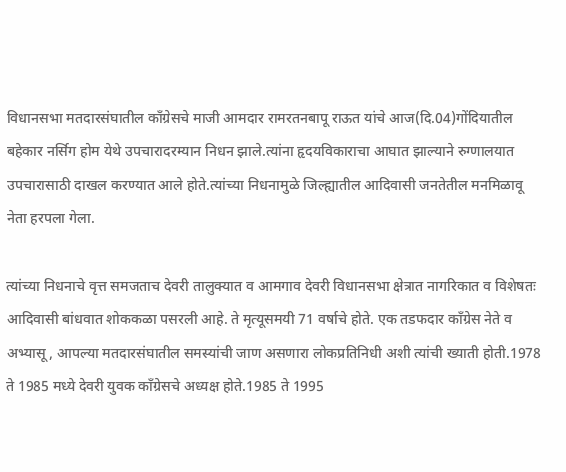विधानसभा मतदारसंघातील काँग्रेसचे माजी आमदार रामरतनबापू राऊत यांचे आज(दि.04)गोंदियातील बहेकार नर्सिग होम येथे उपचारादरम्यान निधन झाले.त्यांना हृदयविकाराचा आघात झाल्याने रुग्णालयात उपचारासाठी दाखल करण्यात आले होते.त्यांच्या निधनामुळे जिल्ह्यातील आदिवासी जनतेतील मनमिळावू नेता हरपला गेला.

त्यांच्या निधनाचे वृत्त समजताच देवरी तालुक्यात व आमगाव देवरी विधानसभा क्षेत्रात नागरिकात व विशेषतः आदिवासी बांधवात शोककळा पसरली आहे. ते मृत्यूसमयी 71 वर्षाचे होते. एक तडफदार काँग्रेस नेते व अभ्यासू, आपल्या मतदारसंघातील समस्यांची जाण असणारा लोकप्रतिनिधी अशी त्यांची ख्याती होती.1978 ते 1985 मध्ये देवरी युवक काँग्रेसचे अध्यक्ष होते.1985 ते 1995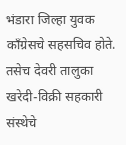भंडारा जिल्हा युवक काँग्रेसचे सहसचिव होते. तसेच देवरी तालुका खरेदी-विक्री सहकारी संस्थेचे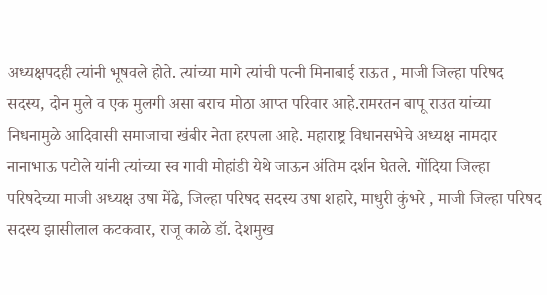अध्यक्षपदही त्यांनी भूषवले होते. त्यांच्या मागे त्यांची पत्नी मिनाबाई राऊत , माजी जिल्हा परिषद सदस्य, दोन मुले व एक मुलगी असा बराच मोठा आप्त परिवार आहे.रामरतन बापू राउत यांच्या निधनामुळे आदिवासी समाजाचा खंबीर नेता हरपला आहे. महाराष्ट्र विधानसभेचे अध्यक्ष नामदार नानाभाऊ पटोले यांनी त्यांच्या स्व गावी मोहांडी येथे जाऊन अंतिम दर्शन घेतले. गोंदिया जिल्हा परिषदेच्या माजी अध्यक्ष उषा मेंढे, जिल्हा परिषद सदस्य उषा शहारे, माधुरी कुंभरे , माजी जिल्हा परिषद सदस्य झासीलाल कटकवार, राजू काळे डॉ. देशमुख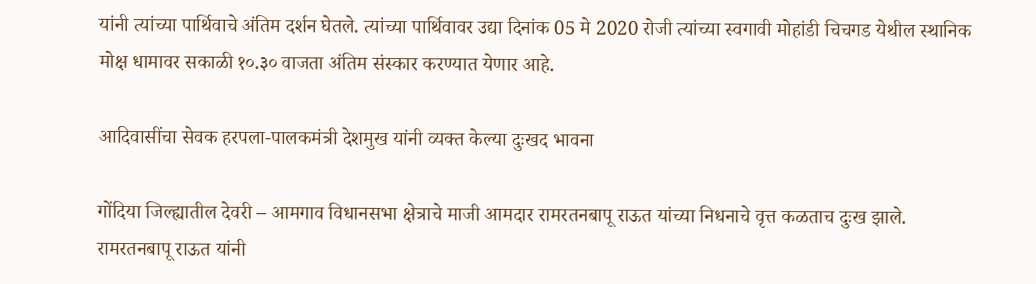यांनी त्यांच्या पार्थिवाचे अंतिम दर्शन घेतले. त्यांच्या पार्थिवावर उद्या दिनांक 05 मे 2020 रोजी त्यांच्या स्वगावी मोहांडी चिचगड येथील स्थानिक मोक्ष धामावर सकाळी १०.३० वाजता अंतिम संस्कार करण्यात येणार आहे.

आदिवासींचा सेवक हरपला-पालकमंत्री देशमुख यांनी व्यक्त केल्या दुःखद भावना

गोंदिया जिल्ह्यातील देवरी – आमगाव विधानसभा क्षेत्राचे माजी आमदार रामरतनबापू राऊत यांच्या निधनाचे वृत्त कळताच दुःख झाले. रामरतनबापू राऊत यांनी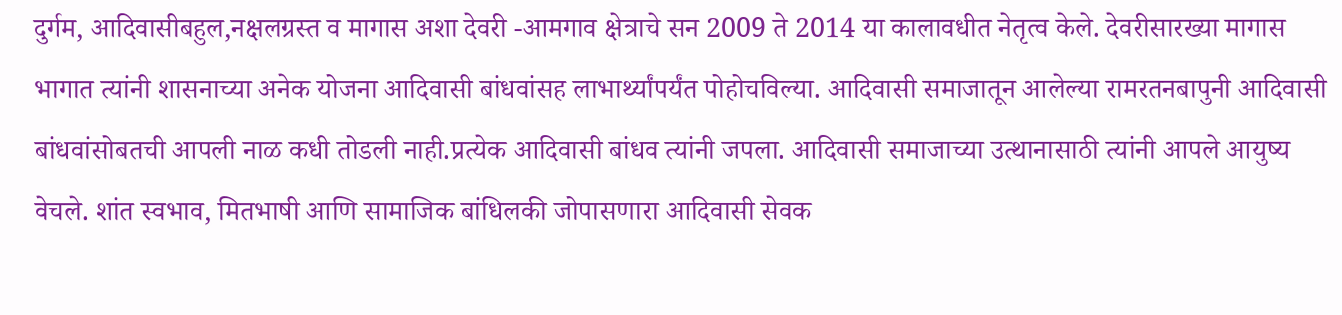दुर्गम, आदिवासीबहुल,नक्षलग्रस्त व मागास अशा देवरी -आमगाव क्षेत्राचे सन 2009 ते 2014 या कालावधीत नेतृत्व केले. देवरीसारख्या मागास भागात त्यांनी शासनाच्या अनेक योजना आदिवासी बांधवांसह लाभार्थ्यांपर्यंत पोहोचविल्या. आदिवासी समाजातून आलेल्या रामरतनबापुनी आदिवासी बांधवांसोबतची आपली नाळ कधी तोडली नाही.प्रत्येक आदिवासी बांधव त्यांनी जपला. आदिवासी समाजाच्या उत्थानासाठी त्यांनी आपले आयुष्य वेचले. शांत स्वभाव, मितभाषी आणि सामाजिक बांधिलकी जोपासणारा आदिवासी सेवक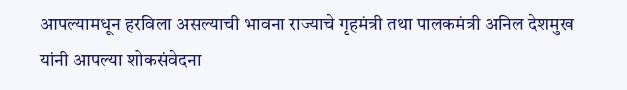आपल्यामधून हरविला असल्याची भावना राज्याचे गृहमंत्री तथा पालकमंत्री अनिल देशमुख यांनी आपल्या शोकसंवेदना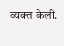व्यक्त केली.